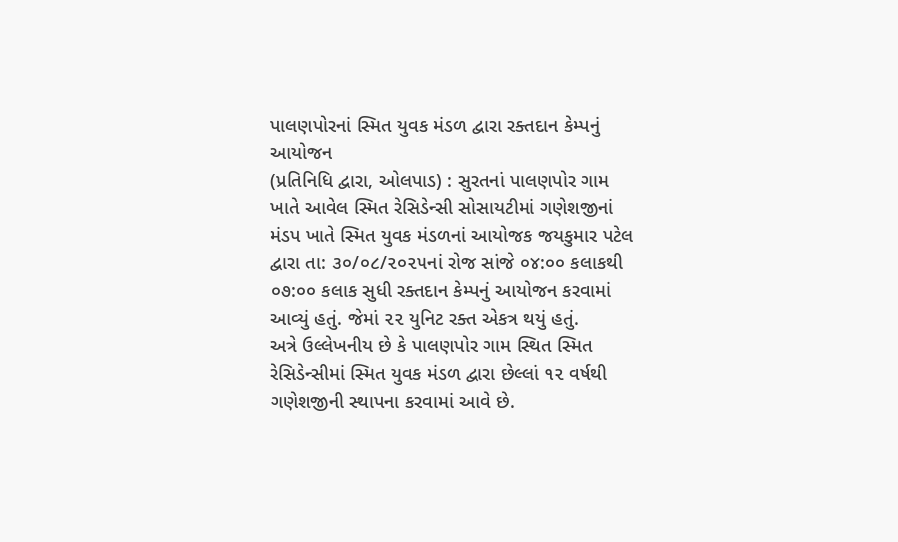પાલણપોરનાં સ્મિત યુવક મંડળ દ્વારા રક્તદાન કેમ્પનું આયોજન
(પ્રતિનિધિ દ્વારા, ઓલપાડ) : સુરતનાં પાલણપોર ગામ ખાતે આવેલ સ્મિત રેસિડેન્સી સોસાયટીમાં ગણેશજીનાં મંડપ ખાતે સ્મિત યુવક મંડળનાં આયોજક જયકુમાર પટેલ દ્વારા તા: ૩૦/૦૮/૨૦૨૫નાં રોજ સાંજે ૦૪:૦૦ કલાકથી ૦૭:૦૦ કલાક સુધી રક્તદાન કેમ્પનું આયોજન કરવામાં આવ્યું હતું. જેમાં ૨૨ યુનિટ રક્ત એકત્ર થયું હતું.
અત્રે ઉલ્લેખનીય છે કે પાલણપોર ગામ સ્થિત સ્મિત રેસિડેન્સીમાં સ્મિત યુવક મંડળ દ્વારા છેલ્લાં ૧૨ વર્ષથી ગણેશજીની સ્થાપના કરવામાં આવે છે.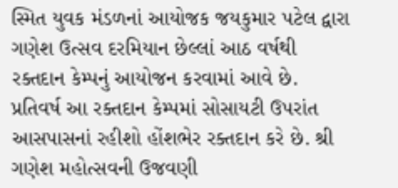સ્મિત યુવક મંડળનાં આયોજક જયકુમાર પટેલ દ્વારા ગણેશ ઉત્સવ દરમિયાન છેલ્લાં આઠ વર્ષથી રક્તદાન કેમ્પનું આયોજન કરવામાં આવે છે. પ્રતિવર્ષ આ રક્તદાન કેમ્પમાં સોસાયટી ઉપરાંત આસપાસનાં રહીશો હોંશભેર રક્તદાન કરે છે. શ્રી ગણેશ મહોત્સવની ઉજવણી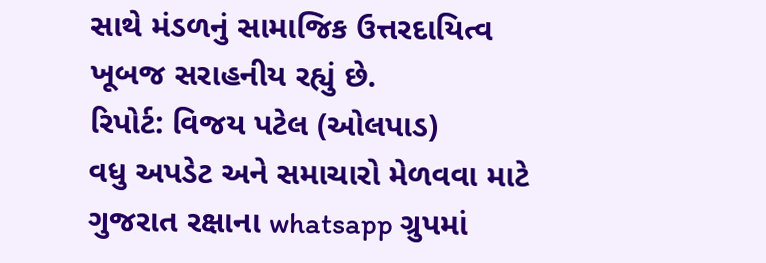સાથે મંડળનું સામાજિક ઉત્તરદાયિત્વ ખૂબજ સરાહનીય રહ્યું છે.
રિપોર્ટ: વિજય પટેલ (ઓલપાડ)
વધુ અપડેટ અને સમાચારો મેળવવા માટે ગુજરાત રક્ષાના whatsapp ગ્રુપમાં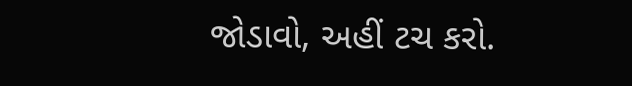જોડાવો, અહીં ટચ કરો.